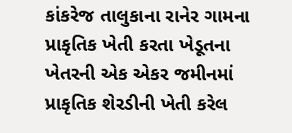કાંકરેજ તાલુકાના રાનેર ગામના પ્રાકૃતિક ખેતી કરતા ખેડૂતના ખેતરની એક એકર જમીનમાં પ્રાકૃતિક શેરડીની ખેતી કરેલ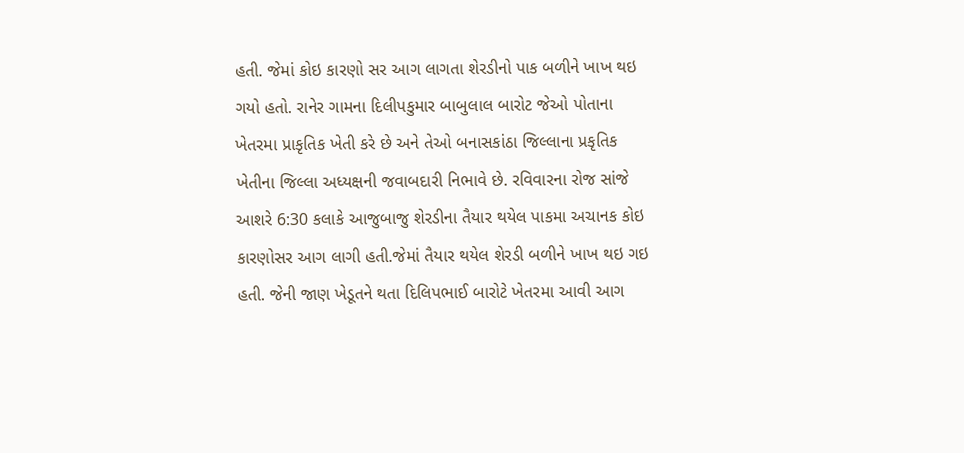હતી. જેમાં કોઇ કારણો સર આગ લાગતા શેરડીનો પાક બળીને ખાખ થઇ ગયો હતો. રાનેર ગામના દિલીપકુમાર બાબુલાલ બારોટ જેઓ પોતાના ખેતરમા પ્રાકૃતિક ખેતી કરે છે અને તેઓ બનાસકાંઠા જિલ્લાના પ્રકૃતિક ખેતીના જિલ્લા અધ્યક્ષની જવાબદારી નિભાવે છે. રવિવારના રોજ સાંજે આશરે 6:30 કલાકે આજુબાજુ શેરડીના તૈયાર થયેલ પાકમા અચાનક કોઇ કારણોસર આગ લાગી હતી.જેમાં તૈયાર થયેલ શેરડી બળીને ખાખ થઇ ગઇ હતી. જેની જાણ ખેડૂતને થતા દિલિપભાઈ બારોટે ખેતરમા આવી આગ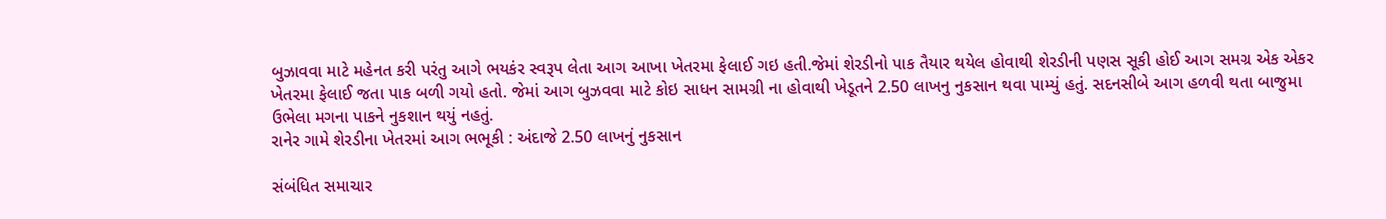બુઝાવવા માટે મહેનત કરી પરંતુ આગે ભયકંર સ્વરૂપ લેતા આગ આખા ખેતરમા ફેલાઈ ગઇ હતી.જેમાં શેરડીનો પાક તૈયાર થયેલ હોવાથી શેરડીની પણસ સૂકી હોઈ આગ સમગ્ર એક એકર ખેતરમા ફેલાઈ જતા પાક બળી ગયો હતો. જેમાં આગ બુઝવવા માટે કોઇ સાધન સામગ્રી ના હોવાથી ખેડૂતને 2.50 લાખનુ નુકસાન થવા પામ્યું હતું. સદનસીબે આગ હળવી થતા બાજુમા ઉભેલા મગના પાકને નુકશાન થયું નહતું.
રાનેર ગામે શેરડીના ખેતરમાં આગ ભભૂકી : અંદાજે 2.50 લાખનું નુકસાન

સંબંધિત સમાચાર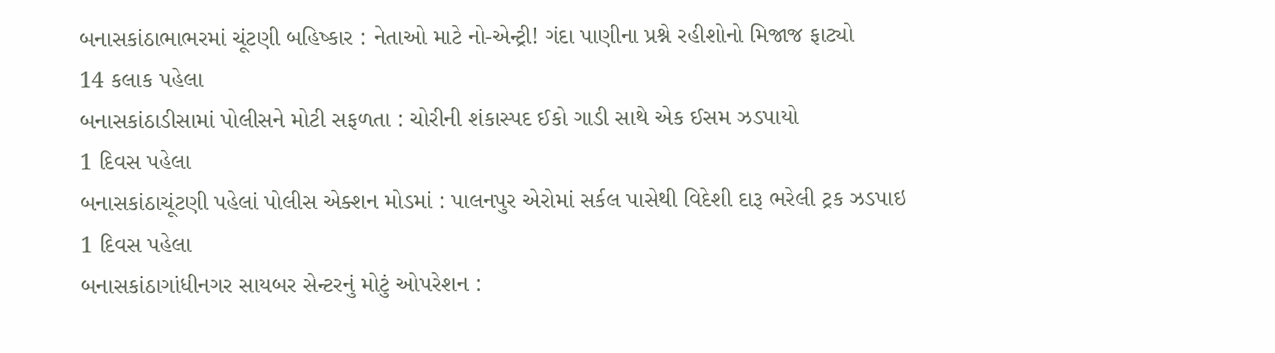બનાસકાંઠાભાભરમાં ચૂંટણી બહિષ્કાર : નેતાઓ માટે નો-એન્ટ્રી! ગંદા પાણીના પ્રશ્ને રહીશોનો મિજાજ ફાટ્યો
14 કલાક પહેલા
બનાસકાંઠાડીસામાં પોલીસને મોટી સફળતા : ચોરીની શંકાસ્પદ ઈકો ગાડી સાથે એક ઈસમ ઝડપાયો
1 દિવસ પહેલા
બનાસકાંઠાચૂંટણી પહેલાં પોલીસ એક્શન મોડમાં : પાલનપુર એરોમાં સર્કલ પાસેથી વિદેશી દારૂ ભરેલી ટ્રક ઝડપાઇ
1 દિવસ પહેલા
બનાસકાંઠાગાંધીનગર સાયબર સેન્ટરનું મોટું ઓપરેશન :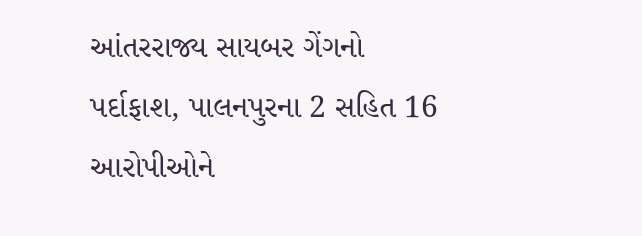આંતરરાજ્ય સાયબર ગેંગનો પર્દાફાશ, પાલનપુરના 2 સહિત 16 આરોપીઓને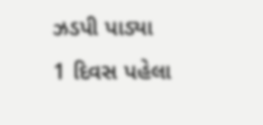ઝડપી પાડ્યા
1 દિવસ પહેલા